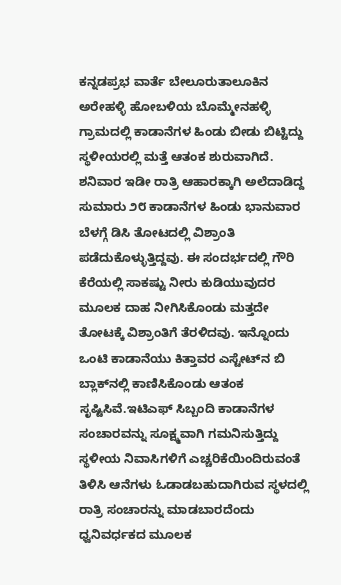ಕನ್ನಡಪ್ರಭ ವಾರ್ತೆ ಬೇಲೂರುತಾಲೂಕಿನ ಅರೇಹಳ್ಳಿ ಹೋಬಳಿಯ ಬೊಮ್ಮೇನಹಳ್ಳಿ ಗ್ರಾಮದಲ್ಲಿ ಕಾಡಾನೆಗಳ ಹಿಂಡು ಬೀಡು ಬಿಟ್ಟಿದ್ದು ಸ್ಥಳೀಯರಲ್ಲಿ ಮತ್ತೆ ಆತಂಕ ಶುರುವಾಗಿದೆ. ಶನಿವಾರ ಇಡೀ ರಾತ್ರಿ ಆಹಾರಕ್ಕಾಗಿ ಅಲೆದಾಡಿದ್ದ ಸುಮಾರು ೨೮ ಕಾಡಾನೆಗಳ ಹಿಂಡು ಭಾನುವಾರ ಬೆಳಗ್ಗೆ ಡಿಸಿ ತೋಟದಲ್ಲಿ ವಿಶ್ರಾಂತಿ ಪಡೆದುಕೊಳ್ಳುತ್ತಿದ್ದವು. ಈ ಸಂದರ್ಭದಲ್ಲಿ ಗೌರಿ ಕೆರೆಯಲ್ಲಿ ಸಾಕಷ್ಟು ನೀರು ಕುಡಿಯುವುದರ ಮೂಲಕ ದಾಹ ನೀಗಿಸಿಕೊಂಡು ಮತ್ತದೇ ತೋಟಕ್ಕೆ ವಿಶ್ರಾಂತಿಗೆ ತೆರಳಿದವು. ಇನ್ನೊಂದು ಒಂಟಿ ಕಾಡಾನೆಯು ಕಿತ್ತಾವರ ಎಸ್ಟೇಟ್‌ನ ಬಿ ಬ್ಲಾಕ್‌ನಲ್ಲಿ ಕಾಣಿಸಿಕೊಂಡು ಆತಂಕ ಸೃಷ್ಟಿಸಿವೆ.ಇಟಿಎಫ್ ಸಿಬ್ಬಂದಿ ಕಾಡಾನೆಗಳ ಸಂಚಾರವನ್ನು ಸೂಕ್ಷ್ಮವಾಗಿ ಗಮನಿಸುತ್ತಿದ್ದು ಸ್ಥಳೀಯ ನಿವಾಸಿಗಳಿಗೆ ಎಚ್ಚರಿಕೆಯಿಂದಿರುವಂತೆ ತಿಳಿಸಿ ಆನೆಗಳು ಓಡಾಡಬಹುದಾಗಿರುವ ಸ್ಥಳದಲ್ಲಿ ರಾತ್ರಿ ಸಂಚಾರನ್ನು ಮಾಡಬಾರದೆಂದು ಧ್ವನಿವರ್ಧಕದ ಮೂಲಕ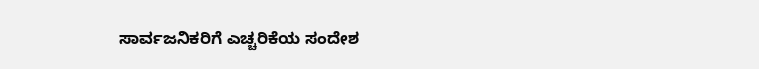ಸಾರ್ವಜನಿಕರಿಗೆ ಎಚ್ಚರಿಕೆಯ ಸಂದೇಶ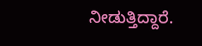ನೀಡುತ್ತಿದ್ದಾರೆ.